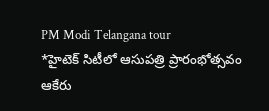PM Modi Telangana tour
*హైటెక్ సిటీలో ఆసుపత్రి ప్రారంభోత్సవం
ఆకేరు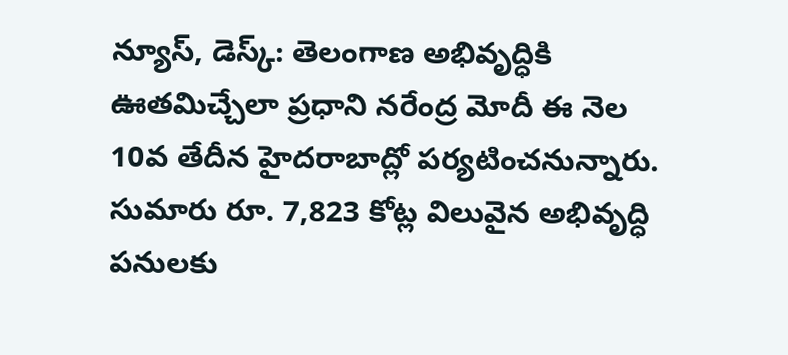న్యూస్, డెస్క్: తెలంగాణ అభివృద్ధికి ఊతమిచ్చేలా ప్రధాని నరేంద్ర మోదీ ఈ నెల 10వ తేదీన హైదరాబాద్లో పర్యటించనున్నారు. సుమారు రూ. 7,823 కోట్ల విలువైన అభివృద్ధి పనులకు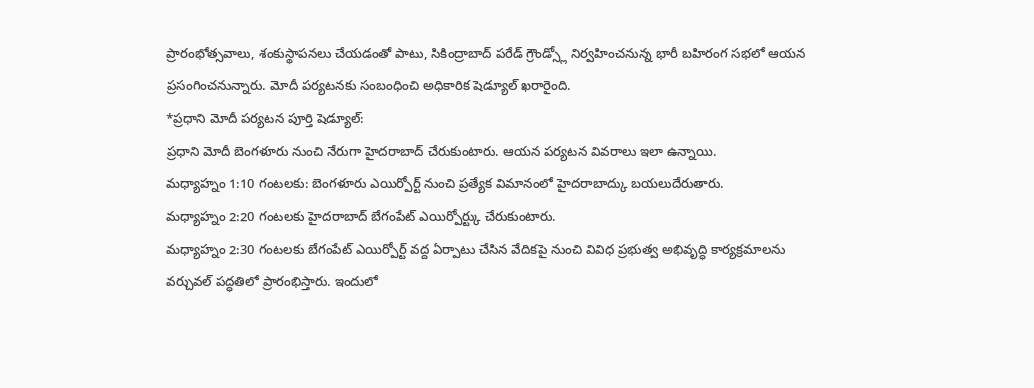ప్రారంభోత్సవాలు, శంకుస్థాపనలు చేయడంతో పాటు, సికింద్రాబాద్ పరేడ్ గ్రౌండ్స్లో నిర్వహించనున్న భారీ బహిరంగ సభలో ఆయన ప్రసంగించనున్నారు. మోదీ పర్యటనకు సంబంధించి అధికారిక షెడ్యూల్ ఖరారైంది.
*ప్రధాని మోదీ పర్యటన పూర్తి షెడ్యూల్:
ప్రధాని మోదీ బెంగళూరు నుంచి నేరుగా హైదరాబాద్ చేరుకుంటారు. ఆయన పర్యటన వివరాలు ఇలా ఉన్నాయి.
మధ్యాహ్నం 1:10 గంటలకు: బెంగళూరు ఎయిర్పోర్ట్ నుంచి ప్రత్యేక విమానంలో హైదరాబాద్కు బయలుదేరుతారు.
మధ్యాహ్నం 2:20 గంటలకు హైదరాబాద్ బేగంపేట్ ఎయిర్పోర్ట్కు చేరుకుంటారు.
మధ్యాహ్నం 2:30 గంటలకు బేగంపేట్ ఎయిర్పోర్ట్ వద్ద ఏర్పాటు చేసిన వేదికపై నుంచి వివిధ ప్రభుత్వ అభివృద్ధి కార్యక్రమాలను వర్చువల్ పద్ధతిలో ప్రారంభిస్తారు. ఇందులో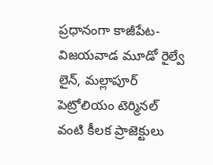ప్రధానంగా కాజీపేట-విజయవాడ మూడో రైల్వే లైన్, మల్లాపూర్ పెట్రోలియం టెర్మినల్ వంటి కీలక ప్రాజెక్టులు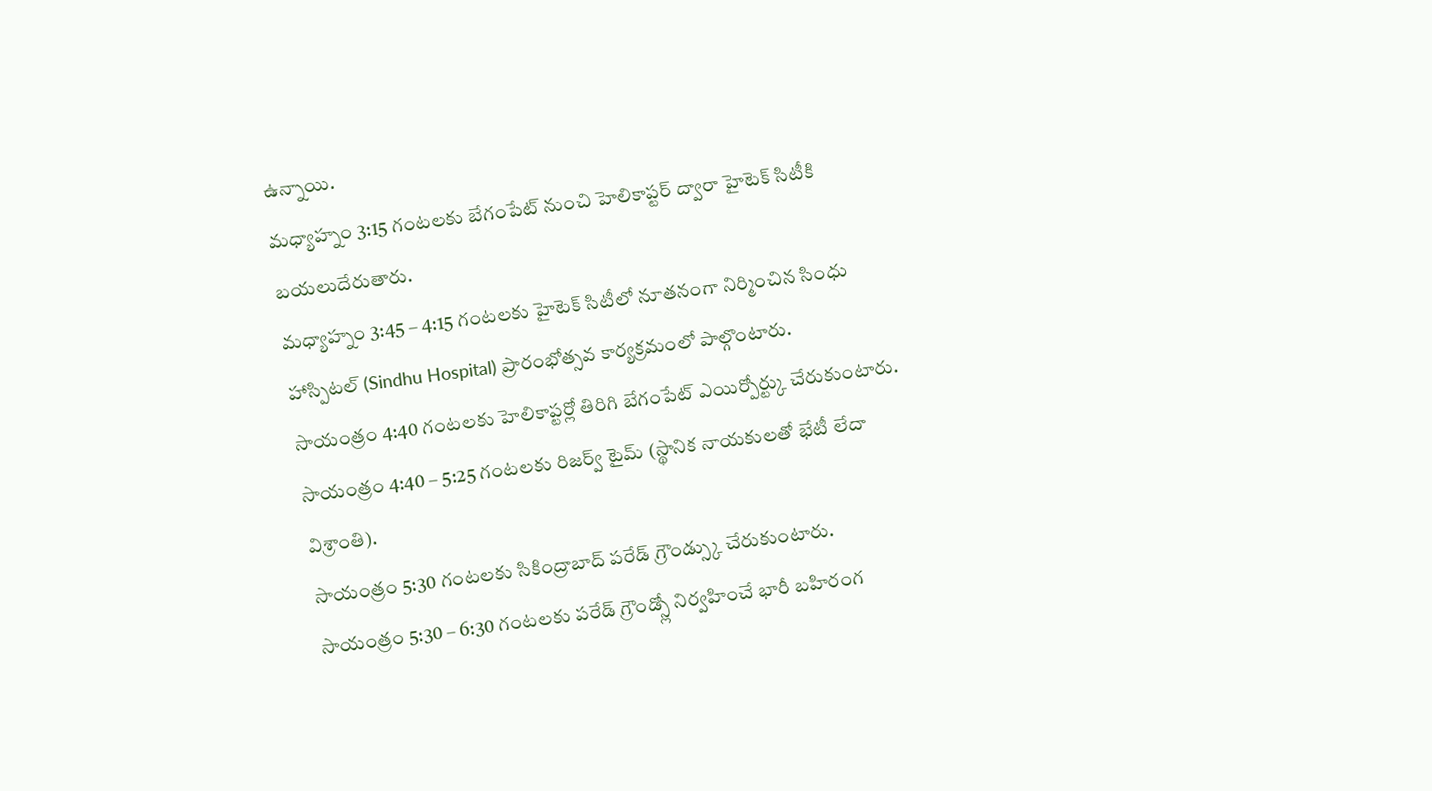ఉన్నాయి.
మధ్యాహ్నం 3:15 గంటలకు బేగంపేట్ నుంచి హెలికాప్టర్ ద్వారా హైటెక్ సిటీకి బయలుదేరుతారు.
మధ్యాహ్నం 3:45 – 4:15 గంటలకు హైటెక్ సిటీలో నూతనంగా నిర్మించిన సింధు హాస్పిటల్ (Sindhu Hospital) ప్రారంభోత్సవ కార్యక్రమంలో పాల్గొంటారు.
సాయంత్రం 4:40 గంటలకు హెలికాప్టర్లో తిరిగి బేగంపేట్ ఎయిర్పోర్ట్కు చేరుకుంటారు.
సాయంత్రం 4:40 – 5:25 గంటలకు రిజర్వ్ టైమ్ (స్థానిక నాయకులతో భేటీ లేదా విశ్రాంతి).
సాయంత్రం 5:30 గంటలకు సికింద్రాబాద్ పరేడ్ గ్రౌండ్స్కు చేరుకుంటారు.
సాయంత్రం 5:30 – 6:30 గంటలకు పరేడ్ గ్రౌండ్స్లో నిర్వహించే భారీ బహిరంగ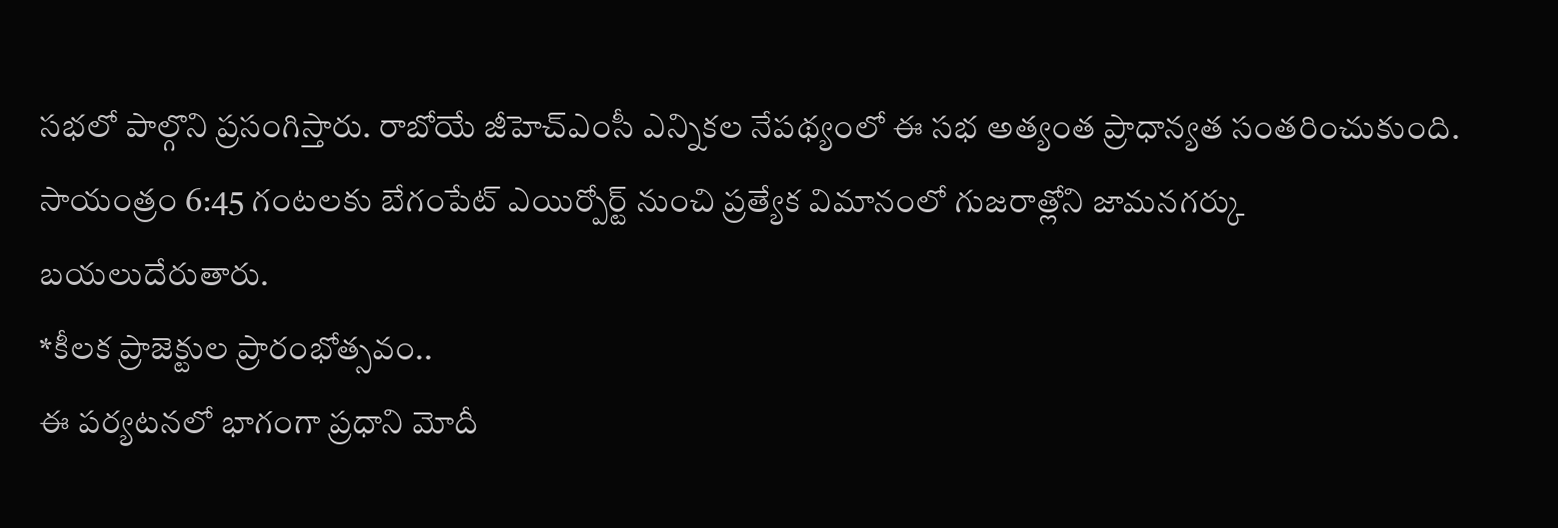సభలో పాల్గొని ప్రసంగిస్తారు. రాబోయే జీహెచ్ఎంసీ ఎన్నికల నేపథ్యంలో ఈ సభ అత్యంత ప్రాధాన్యత సంతరించుకుంది.
సాయంత్రం 6:45 గంటలకు బేగంపేట్ ఎయిర్పోర్ట్ నుంచి ప్రత్యేక విమానంలో గుజరాత్లోని జామనగర్కు బయలుదేరుతారు.
*కీలక ప్రాజెక్టుల ప్రారంభోత్సవం..
ఈ పర్యటనలో భాగంగా ప్రధాని మోదీ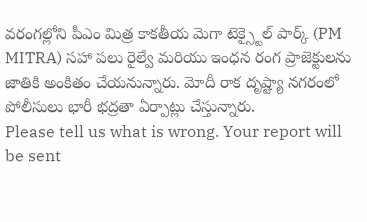వరంగల్లోని పీఎం మిత్ర కాకతీయ మెగా టెక్స్టైల్ పార్క్ (PM MITRA) సహా పలు రైల్వే మరియు ఇంధన రంగ ప్రాజెక్టులను జాతికి అంకితం చేయనున్నారు. మోదీ రాక దృష్ట్యా నగరంలో పోలీసులు భారీ భద్రతా ఏర్పాట్లు చేస్తున్నారు.
Please tell us what is wrong. Your report will be sent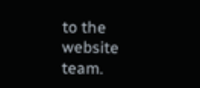to the website team.